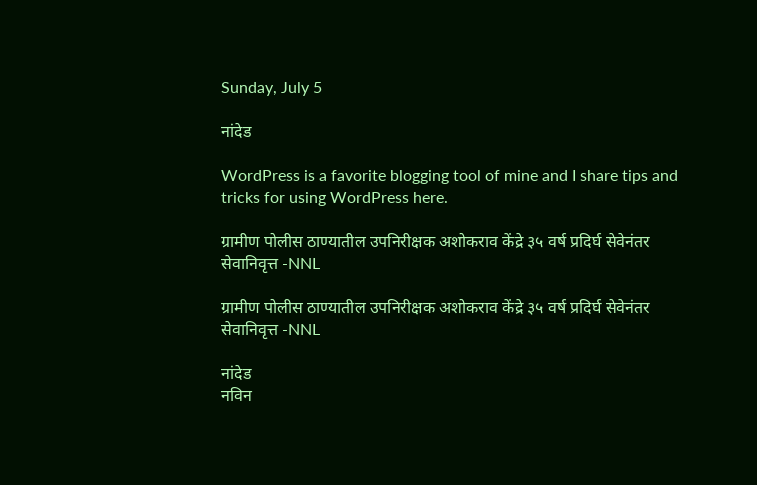Sunday, July 5

नांदेड

WordPress is a favorite blogging tool of mine and I share tips and tricks for using WordPress here.

ग्रामीण पोलीस ठाण्यातील उपनिरीक्षक अशोकराव केंद्रे ३५ वर्ष प्रदिर्घ सेवेनंतर सेवानिवृत्त -NNL

ग्रामीण पोलीस ठाण्यातील उपनिरीक्षक अशोकराव केंद्रे ३५ वर्ष प्रदिर्घ सेवेनंतर सेवानिवृत्त -NNL

नांदेड
नविन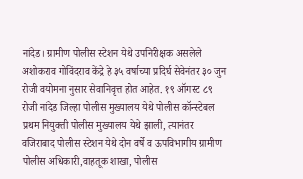नांदेड। ग्रामीण पोलीस स्टेशन येथे उपनिरीक्षक असलेले अशोकराव गोविंदराव केंद्रे हे ३५ वर्षाच्या प्रदिर्घ सेवेनंतर ३० जुन रोजी वयोमना नुसार सेवानिवृत्त होत आहेत. १९ ऑगस्ट ८९ रोजी नांदेड जिल्हा पोलीस मुख्यालय येथे पोलीस कॉन्स्टेबल प्रथम नियुक्ती पोलीस मुख्यालय येथे झाली, त्यानंतर वजिराबाद पोलीस स्टेशन येथे दोन वर्षे व ऊपविभागीय ग्रामीण पोलीस अधिकारी,वाहतूक शाखा, पोलीस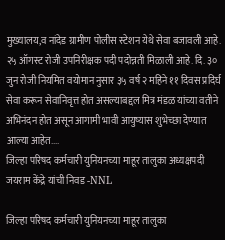मुख्यालय,व नांदेड ग्रामीण पोलीस स्टेशन येथे सेवा बजावली आहे. २५ ऑगस्ट रोजी उपनिरीक्षक पदी पदोन्नती मिळाली आहे. दि. ३० जुन रोजी नियमित वयोमान नुसार ३५ वर्ष २ महिने ११ दिवस प्रदिर्घ सेवा करून सेवानिवृत्त होत असल्याबद्दल मित्र मंडळ यांच्या वतीने अभिनंदन होत असून आगामी भावी आयुष्यास शुभेच्छा देण्यात आल्या आहेत....
जिल्हा परिषद कर्मचारी युनियनच्या माहूर तालुका अध्यक्षपदी जयराम केंद्रे यांची निवड -NNL

जिल्हा परिषद कर्मचारी युनियनच्या माहूर तालुका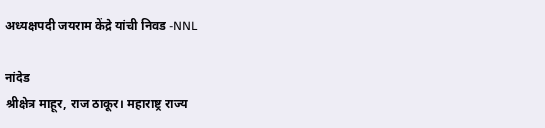अध्यक्षपदी जयराम केंद्रे यांची निवड -NNL

नांदेड
श्रीक्षेत्र माहूर, राज ठाकूर। महाराष्ट्र राज्य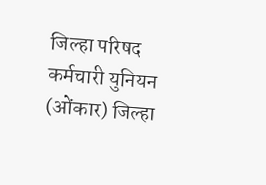जिल्हा परिषद कर्मचारी युनियन (ओंकार) जिल्हा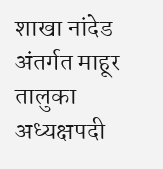शाखा नांदेड अंतर्गत माहूर तालुका अध्यक्षपदी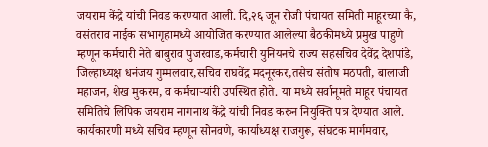जयराम केंद्रे यांची निवड करण्यात आली. दि,२६ जून रोजी पंचायत समिती माहूरच्या कै, वसंतराव नाईक सभागृहामध्ये आयोजित करण्यात आलेल्या बैठकीमध्ये प्रमुख पाहुणे म्हणून कर्मचारी नेते बाबुराव पुजरवाड,कर्मचारी युनियनचे राज्य सहसचिव देवेंद्र देशपांडे, जिल्हाध्यक्ष धनंजय गुम्मलवार,सचिव राघवेंद्र मदनूरकर,तसेच संतोष मठपती, बालाजी महाजन, शेख मुकरम, व कर्मचाऱ्यांरी उपस्थित होते. या मध्ये सर्वानूमते माहूर पंचायत समितिचे लिपिक जयराम नागनाथ केंद्रे यांची निवड करुन नियुक्ति पत्र देण्यात आले. कार्यकारणी मध्ये सचिव म्हणून सोनवणे, कार्याध्यक्ष राजगुरू, संघटक मार्गमवार,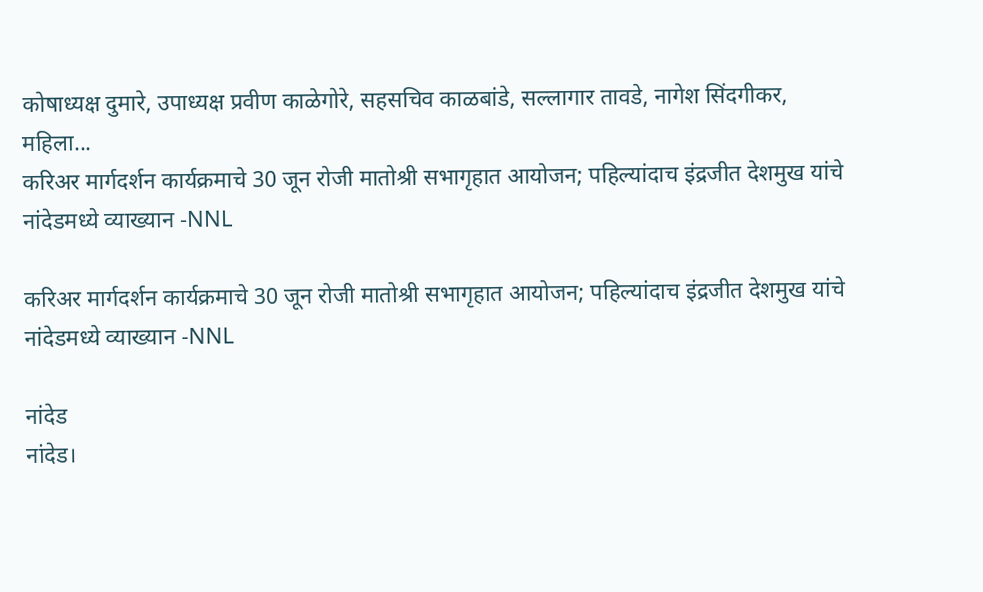कोषाध्यक्ष दुमारे, उपाध्यक्ष प्रवीण काळेगोरे, सहसचिव काळबांडे, सल्लागार तावडे, नागेश सिंदगीकर, महिला...
करिअर मार्गदर्शन कार्यक्रमाचे 30 जून रोजी मातोश्री सभागृहात आयोजन; पहिल्यांदाच इंद्रजीत देशमुख यांचे नांदेडमध्ये व्याख्यान -NNL

करिअर मार्गदर्शन कार्यक्रमाचे 30 जून रोजी मातोश्री सभागृहात आयोजन; पहिल्यांदाच इंद्रजीत देशमुख यांचे नांदेडमध्ये व्याख्यान -NNL

नांदेड
नांदेड।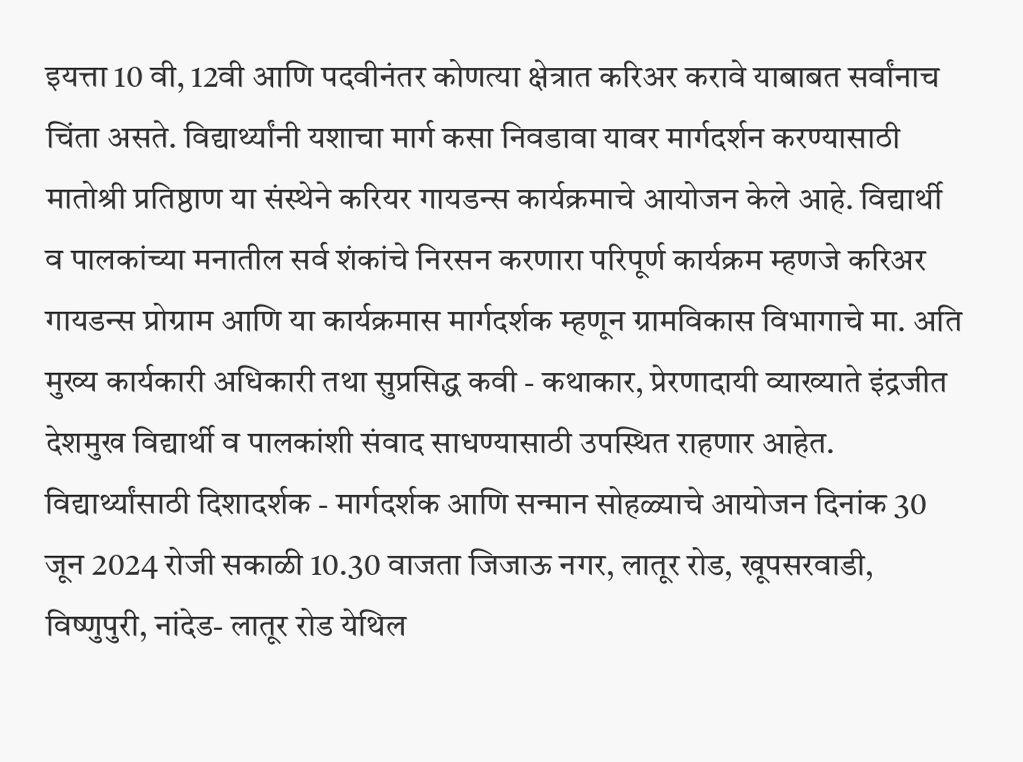इयत्ता 10 वी, 12वी आणि पदवीनंतर कोणत्या क्षेत्रात करिअर करावे याबाबत सर्वांनाच चिंता असते. विद्यार्थ्यांनी यशाचा मार्ग कसा निवडावा यावर मार्गदर्शन करण्यासाठी मातोश्री प्रतिष्ठाण या संस्थेने करियर गायडन्स कार्यक्रमाचे आयोजन केले आहे. विद्यार्थी व पालकांच्या मनातील सर्व शंकांचे निरसन करणारा परिपूर्ण कार्यक्रम म्हणजे करिअर गायडन्स प्रोग्राम आणि या कार्यक्रमास मार्गदर्शक म्हणून ग्रामविकास विभागाचे मा. अति मुख्य कार्यकारी अधिकारी तथा सुप्रसिद्ध कवी - कथाकार, प्रेरणादायी व्याख्याते इंद्रजीत देशमुख विद्यार्थी व पालकांशी संवाद साधण्यासाठी उपस्थित राहणार आहेत. विद्यार्थ्यांसाठी दिशादर्शक - मार्गदर्शक आणि सन्मान सोहळ्याचे आयोजन दिनांक 30 जून 2024 रोजी सकाळी 10.30 वाजता जिजाऊ नगर, लातूर रोड, खूपसरवाडी, विष्णुपुरी, नांदेड- लातूर रोड येथिल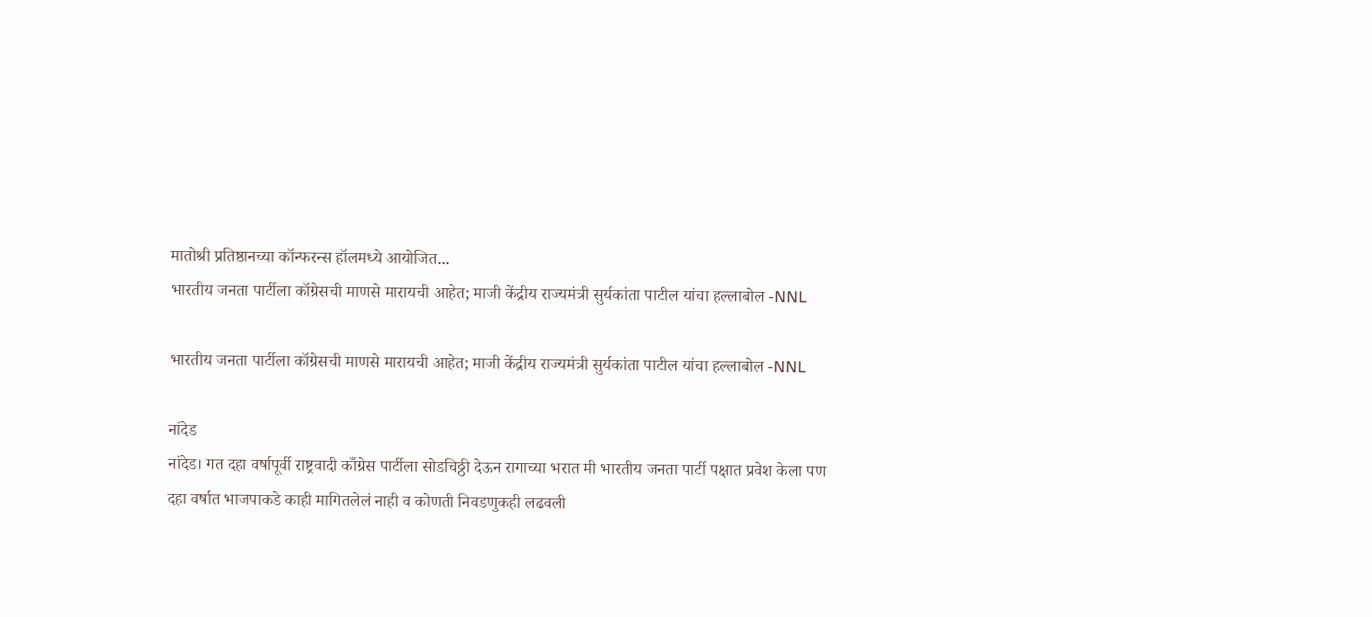मातोश्री प्रतिष्ठानच्या कॉन्फरन्स हॉलमध्ये आयोजित...
भारतीय जनता पार्टीला कॉग्रेसची माणसे मारायची आहेत; माजी केंद्रीय राज्यमंत्री सुर्यकांता पाटील यांचा हल्लाबोल -NNL

भारतीय जनता पार्टीला कॉग्रेसची माणसे मारायची आहेत; माजी केंद्रीय राज्यमंत्री सुर्यकांता पाटील यांचा हल्लाबोल -NNL

नांदेड
नांदेड। गत दहा वर्षापूर्वी राष्ट्रवादी काँग्रेस पार्टीला सोडचिठ्ठी देऊन रागाच्या भरात मी भारतीय जनता पार्टी पक्षात प्रवेश केला पण दहा वर्षात भाजपाकडे काही मागितलेलं नाही व कोणती निवडणुकही लढवली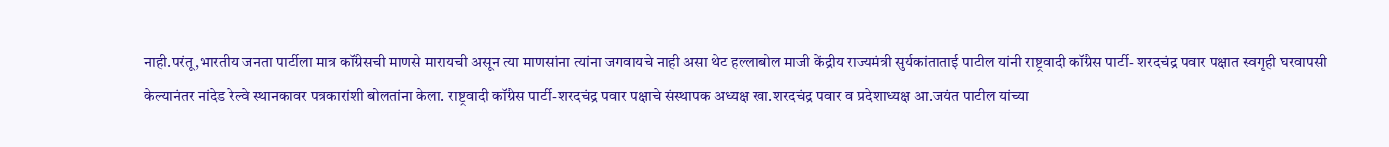नाही.परंतू,भारतीय जनता पार्टीला मात्र कॉंग्रेसची माणसे मारायची असून त्या माणसांना त्यांना जगवायचे नाही असा थेट हल्लाबोल माजी केंद्रीय राज्यमंत्री सुर्यकांताताई पाटील यांनी राष्ट्रवादी कॉंग्रेस पार्टी- शरदचंद्र पवार पक्षात स्वगृही घरवापसी केल्यानंतर नांदेड रेल्वे स्थानकावर पत्रकारांशी बोलतांना केला. राष्ट्रवादी कॉंग्रेस पार्टी-शरदचंद्र पवार पक्षाचे संस्थापक अध्यक्ष खा.शरदचंद्र पवार व प्रदेशाध्यक्ष आ.जयंत पाटील यांच्या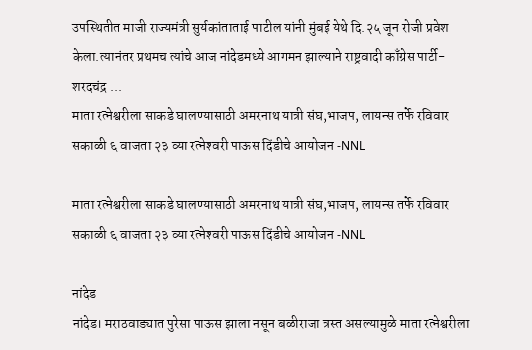उपस्थितीत माजी राज्यमंत्री सुर्यकांताताई पाटील यांनी मुंबई येथे दि.२५ जून रोजी प्रवेश केला.त्यानंतर प्रथमच त्यांचे आज नांदेडमध्ये आगमन झाल्याने राष्ट्रवादी काँग्रेस पार्टी- शरदचंद्र ...
माता रत्नेश्वरीला साकडे घालण्यासाठी अमरनाथ यात्री संघ,भाजप, लायन्स तर्फे रविवार सकाळी ६ वाजता २३ व्या रत्नेश्‍वरी पाऊस दिंडीचे आयोजन -NNL

माता रत्नेश्वरीला साकडे घालण्यासाठी अमरनाथ यात्री संघ,भाजप, लायन्स तर्फे रविवार सकाळी ६ वाजता २३ व्या रत्नेश्‍वरी पाऊस दिंडीचे आयोजन -NNL

नांदेड
नांदेड। मराठवाड्यात पुरेसा पाऊस झाला नसून बळीराजा त्रस्त असल्यामुळे माता रत्नेश्वरीला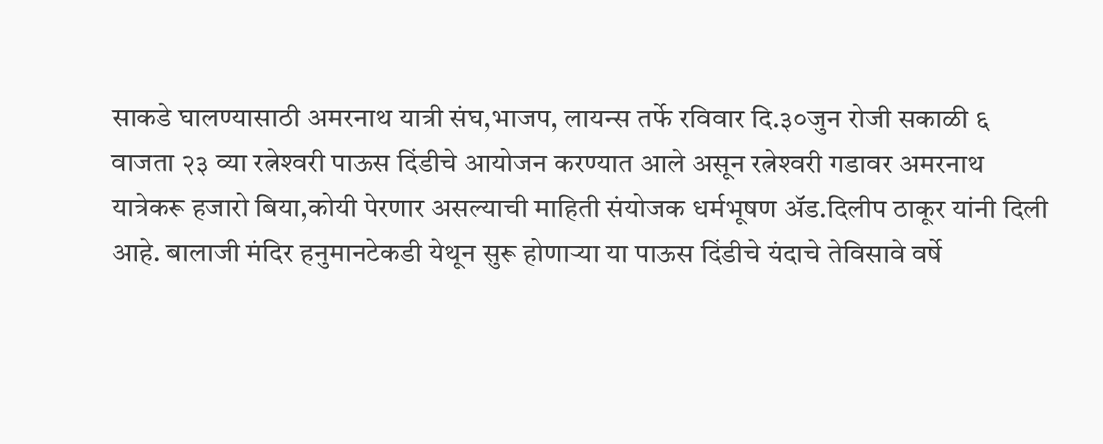साकडे घालण्यासाठी अमरनाथ यात्री संघ,भाजप, लायन्स तर्फे रविवार दि.३०जुन रोजी सकाळी ६ वाजता २३ व्या रत्नेश्‍वरी पाऊस दिंडीचे आयोजन करण्यात आले असून रत्नेश्‍वरी गडावर अमरनाथ यात्रेकरू हजारो बिया,कोयी पेरणार असल्याची माहिती संयोजक धर्मभूषण अ‍ॅड.दिलीप ठाकूर यांनी दिली आहे. बालाजी मंदिर हनुमानटेकडी येथून सुरू होणार्‍या या पाऊस दिंडीचे यंदाचे तेविसावे वर्षे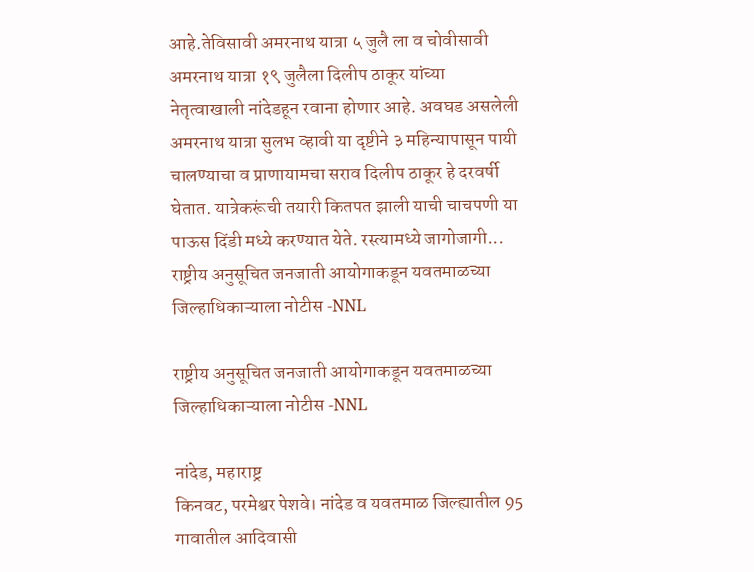आहे.तेविसावी अमरनाथ यात्रा ५ जुलै ला व चोवीसावी अमरनाथ यात्रा १९ जुलैला दिलीप ठाकूर यांच्या नेतृत्वाखाली नांदेडहून रवाना होणार आहे. अवघड असलेली अमरनाथ यात्रा सुलभ व्हावी या दृष्टीने ३ महिन्यापासून पायी चालण्याचा व प्राणायामचा सराव दिलीप ठाकूर हे दरवर्षी घेतात. यात्रेकरूंची तयारी कितपत झाली याची चाचपणी या पाऊस दिंडी मध्ये करण्यात येते. रस्त्यामध्ये जागोजागी...
राष्ट्रीय अनुसूचित जनजाती आयोगाकडून यवतमाळच्या जिल्हाधिकाऱ्याला नोटीस -NNL

राष्ट्रीय अनुसूचित जनजाती आयोगाकडून यवतमाळच्या जिल्हाधिकाऱ्याला नोटीस -NNL

नांदेड, महाराष्ट्र
किनवट, परमेश्वर पेशवे। नांदेड व यवतमाळ जिल्ह्यातील 95 गावातील आदिवासी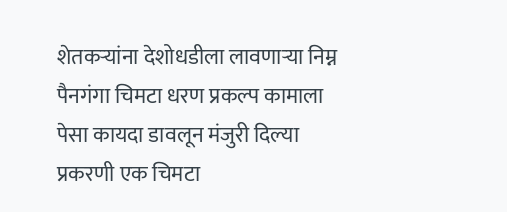शेतकऱ्यांना देशोधडीला लावणाऱ्या निम्न पैनगंगा चिमटा धरण प्रकल्प कामाला पेसा कायदा डावलून मंजुरी दिल्या प्रकरणी एक चिमटा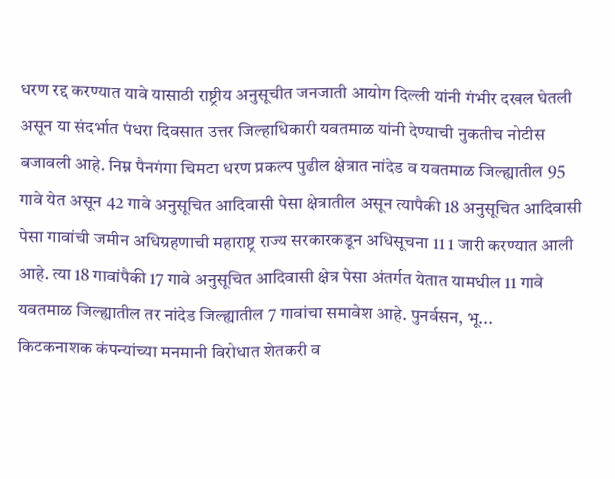धरण रद्द करण्यात यावे यासाठी राष्ट्रीय अनुसूचीत जनजाती आयोग दिल्ली यांनी गंभीर दखल घेतली असून या संदर्भात पंधरा दिवसात उत्तर जिल्हाधिकारी यवतमाळ यांनी देण्याची नुकतीच नोटीस बजावली आहे. निम्न पैनगंगा चिमटा धरण प्रकल्प पुढील क्षेत्रात नांदेड व यवतमाळ जिल्ह्यातील 95 गावे येत असून 42 गावे अनुसूचित आदिवासी पेसा क्षेत्रातील असून त्यापैकी 18 अनुसूचित आदिवासी पेसा गावांची जमीन अधिग्रहणाची महाराष्ट्र राज्य सरकारकडून अधिसूचना 11 1 जारी करण्यात आली आहे. त्या 18 गावांपैकी 17 गावे अनुसूचित आदिवासी क्षेत्र पेसा अंतर्गत येतात यामधील 11 गावे यवतमाळ जिल्ह्यातील तर नांदेड जिल्ह्यातील 7 गावांचा समावेश आहे. पुनर्वसन, भू...
किटकनाशक कंपन्यांच्या मनमानी विरोधात शेतकरी व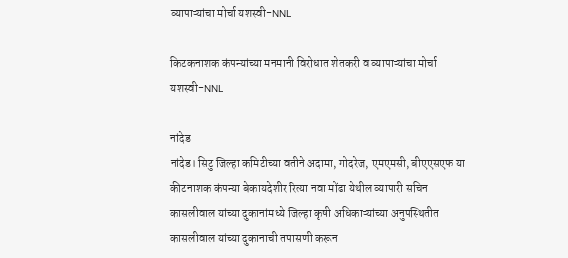व्यापाऱ्यांचा मोर्चा यशस्वी-NNL

किटकनाशक कंपन्यांच्या मनमानी विरोधात शेतकरी व व्यापाऱ्यांचा मोर्चा यशस्वी-NNL

नांदेड
नांदेड। सिटु जिल्हा कमिटीच्या वतीने अदामा, गोदरेज, एमएमसी, बीएएसएफ या कीटनाशक कंपन्या बेकायदेशीर रित्या नवा मोंढा येथील व्यापारी सचिन कासलीवाल यांच्या दुकानांमध्ये जिल्हा कृषी अधिकाऱ्यांच्या अनुपस्थितीत कासलीवाल यांच्या दुकानाची तपासणी करून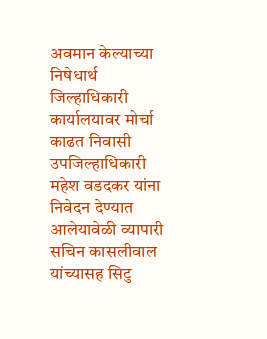अवमान केल्याच्या निषेधार्थ जिल्हाधिकारी कार्यालयावर मोर्चा काढत निवासी उपजिल्हाधिकारी महेश वडदकर यांना निवेदन देण्यात आलेयावेळी व्यापारी सचिन कासलीवाल यांच्यासह सिटु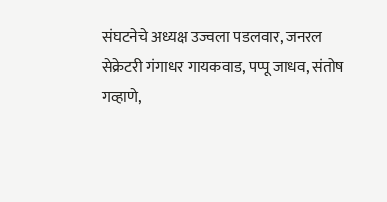संघटनेचे अध्यक्ष उज्वला पडलवार, जनरल सेक्रेटरी गंगाधर गायकवाड, पप्पू जाधव, संतोष गव्हाणे,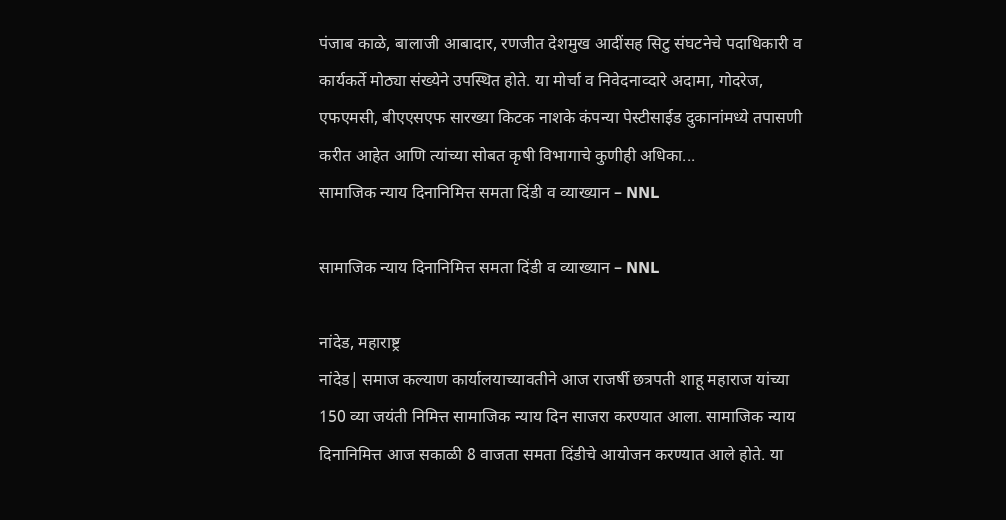पंजाब काळे, बालाजी आबादार, रणजीत देशमुख आदींसह सिटु संघटनेचे पदाधिकारी व कार्यकर्ते मोठ्या संख्येने उपस्थित होते. या मोर्चा व निवेदनाव्दारे अदामा, गोदरेज, एफएमसी, बीएएसएफ सारख्या किटक नाशके कंपन्या पेस्टीसाईड दुकानांमध्ये तपासणी करीत आहेत आणि त्यांच्या सोबत कृषी विभागाचे कुणीही अधिका...
सामाजिक न्याय दिनानिमित्त समता दिंडी व व्याख्यान – NNL

सामाजिक न्याय दिनानिमित्त समता दिंडी व व्याख्यान – NNL

नांदेड, महाराष्ट्र
नांदेड| समाज कल्याण कार्यालयाच्यावतीने आज राजर्षी छत्रपती शाहू महाराज यांच्या 150 व्या जयंती निमित्त सामाजिक न्याय दिन साजरा करण्यात आला. सामाजिक न्याय दिनानिमित्त आज सकाळी 8 वाजता समता दिंडीचे आयोजन करण्यात आले होते. या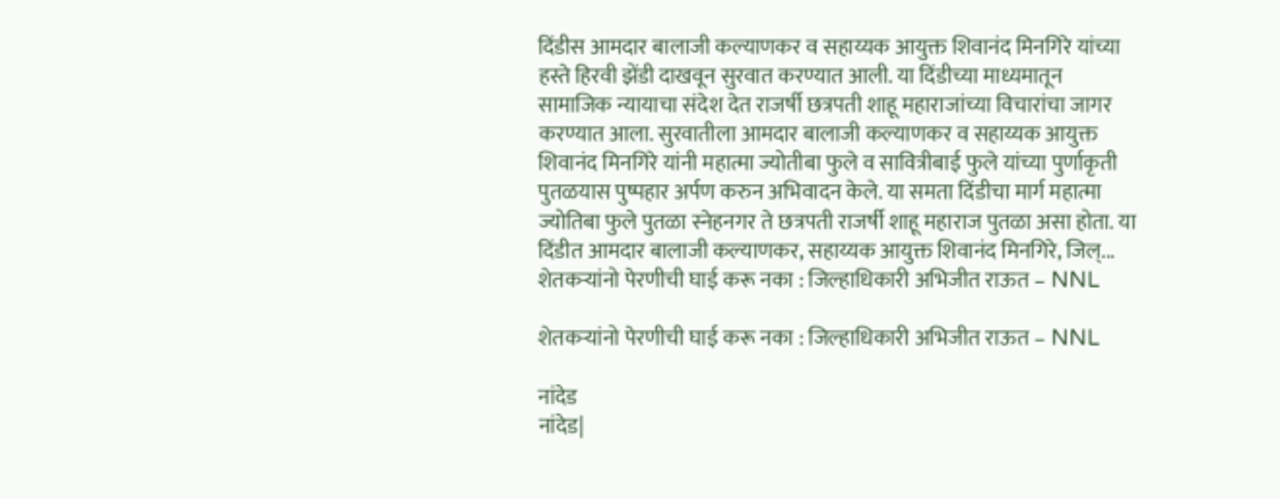दिंडीस आमदार बालाजी कल्याणकर व सहाय्यक आयुक्त शिवानंद मिनगिरे यांच्या हस्ते हिरवी झेंडी दाखवून सुरवात करण्यात आली. या दिंडीच्या माध्यमातून सामाजिक न्यायाचा संदेश देत राजर्षी छत्रपती शाहू महाराजांच्या विचारांचा जागर करण्यात आला. सुरवातीला आमदार बालाजी कल्याणकर व सहाय्यक आयुक्त शिवानंद मिनगिरे यांनी महात्मा ज्योतीबा फुले व सावित्रीबाई फुले यांच्या पुर्णाकृती पुतळयास पुष्पहार अर्पण करुन अभिवादन केले. या समता दिंडीचा मार्ग महात्मा ज्योतिबा फुले पुतळा स्नेहनगर ते छत्रपती राजर्षी शाहू महाराज पुतळा असा होता. या दिंडीत आमदार बालाजी कल्याणकर, सहाय्यक आयुक्त शिवानंद मिनगिरे, जिल्...
शेतकऱ्यांनो पेरणीची घाई करू नका : जिल्हाधिकारी अभिजीत राऊत – NNL

शेतकऱ्यांनो पेरणीची घाई करू नका : जिल्हाधिकारी अभिजीत राऊत – NNL

नांदेड
नांदेड|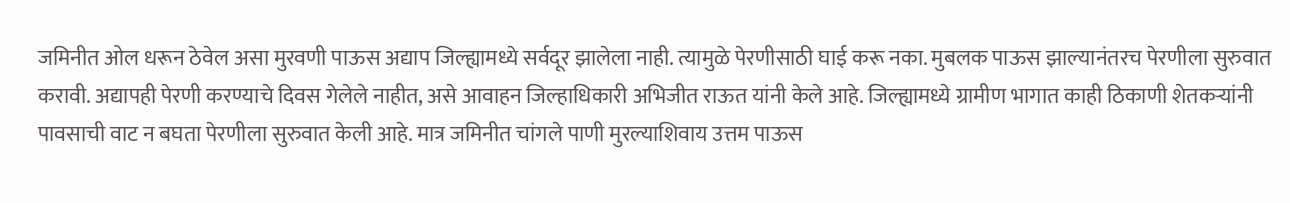जमिनीत ओल धरून ठेवेल असा मुरवणी पाऊस अद्याप जिल्ह्यामध्ये सर्वदूर झालेला नाही. त्यामुळे पेरणीसाठी घाई करू नका. मुबलक पाऊस झाल्यानंतरच पेरणीला सुरुवात करावी. अद्यापही पेरणी करण्याचे दिवस गेलेले नाहीत, असे आवाहन जिल्हाधिकारी अभिजीत राऊत यांनी केले आहे. जिल्ह्यामध्ये ग्रामीण भागात काही ठिकाणी शेतकऱ्यांनी पावसाची वाट न बघता पेरणीला सुरुवात केली आहे. मात्र जमिनीत चांगले पाणी मुरल्याशिवाय उत्तम पाऊस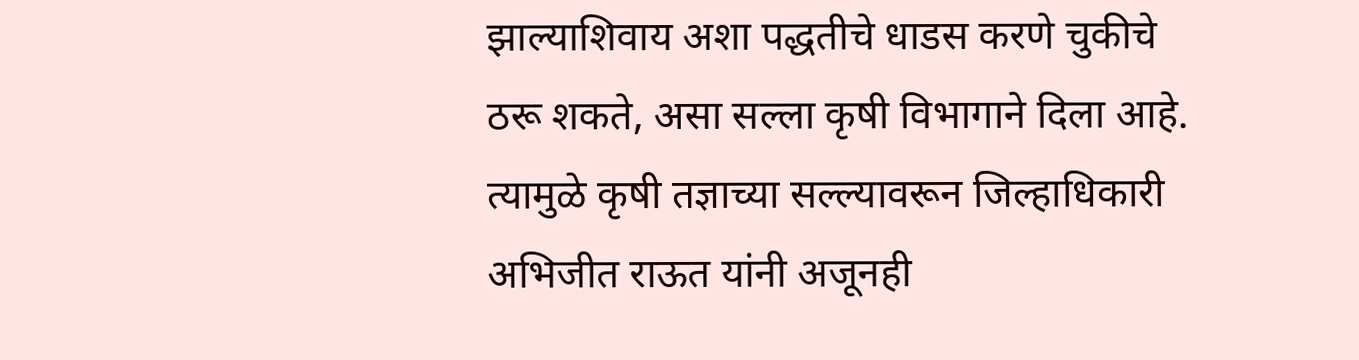झाल्याशिवाय अशा पद्धतीचे धाडस करणे चुकीचे ठरू शकते, असा सल्ला कृषी विभागाने दिला आहे. त्यामुळे कृषी तज्ञाच्या सल्ल्यावरून जिल्हाधिकारी अभिजीत राऊत यांनी अजूनही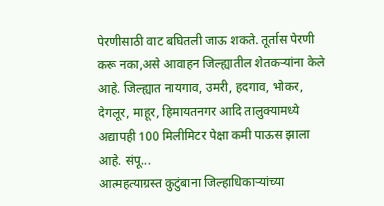पेरणीसाठी वाट बघितली जाऊ शकते. तूर्तास पेरणी करू नका,असे आवाहन जिल्ह्यातील शेतकऱ्यांना केले आहे. जिल्ह्यात नायगाव, उमरी, हदगाव, भोकर, देगलूर, माहूर, हिमायतनगर आदि तालुक्यामध्ये अद्यापही 100 मिलीमिटर पेक्षा कमी पाऊस झाला आहे. संपू...
आत्महत्याग्रस्त कुटुंबाना जिल्‍हाधिकाऱ्यांच्या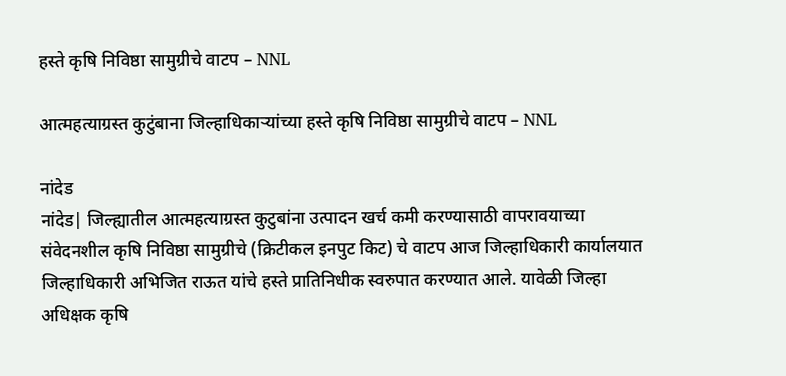हस्ते कृषि निविष्ठा सामुग्रीचे वाटप – NNL

आत्महत्याग्रस्त कुटुंबाना जिल्‍हाधिकाऱ्यांच्या हस्ते कृषि निविष्ठा सामुग्रीचे वाटप – NNL

नांदेड
नांदेड| जिल्ह्यातील आत्महत्याग्रस्त कुटुबांना उत्पादन खर्च कमी करण्यासाठी वापरावयाच्या संवेदनशील कृषि निविष्ठा सामुग्रीचे (क्रिटीकल इनपुट किट) चे वाटप आज जिल्हाधिकारी कार्यालयात जिल्‍हाधिकारी अभिजित राऊत यांचे हस्ते प्रातिनिधीक स्वरुपात करण्यात आले. यावेळी जिल्‍हा अधिक्षक कृषि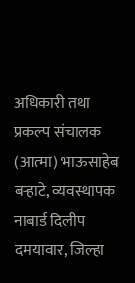अधिकारी तथा प्रकल्‍प संचालक (आत्‍मा) भाऊसाहेब बऱ्हाटे, व्यवस्थापक नाबार्ड दिलीप दमयावार, जिल्हा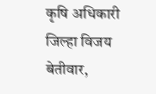कृषि अधिकारी जिल्हा विजय बेतीवार,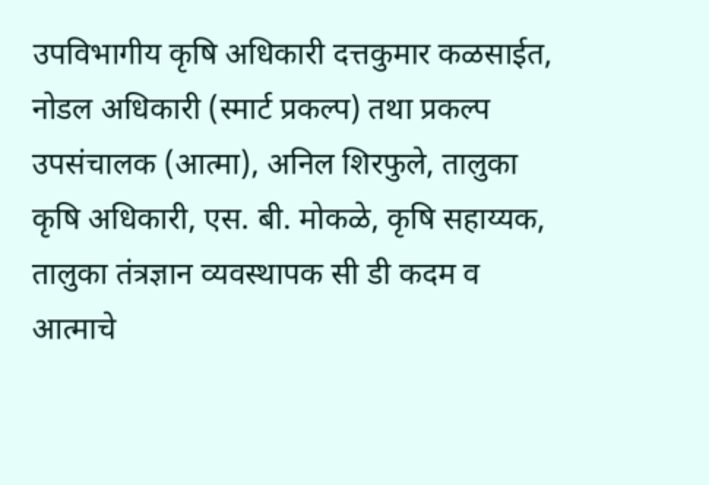उपविभागीय कृषि अधिकारी दत्तकुमार कळसाईत, नोडल अधिकारी (स्मार्ट प्रकल्प) तथा प्रकल्प उपसंचालक (आत्मा), अनिल शिरफुले, तालुका कृषि अधिकारी, एस. बी. मोकळे, कृषि सहाय्यक, तालुका तंत्रज्ञान व्यवस्थापक सी डी कदम व आत्माचे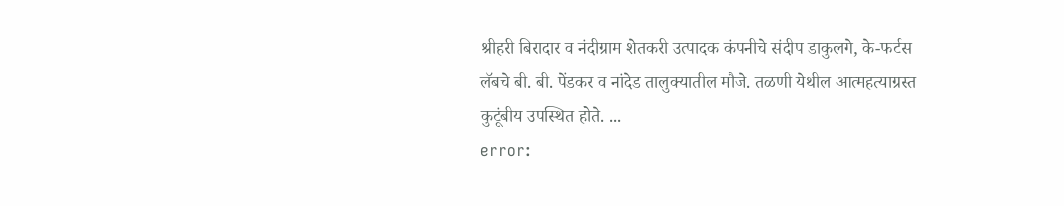श्रीहरी बिरादार व नंदीग्राम शेतकरी उत्पादक कंपनीचे संदीप डाकुलगे, के-फर्टस लॅबचे बी. बी. पेंडकर व नांदेड तालुक्यातील मौजे. तळणी येथील आत्महत्याग्रस्त कुटूंबीय उपस्थित होते. ...
error: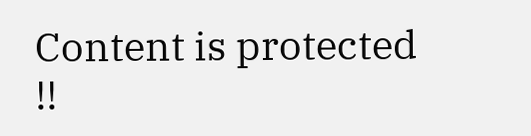Content is protected !!